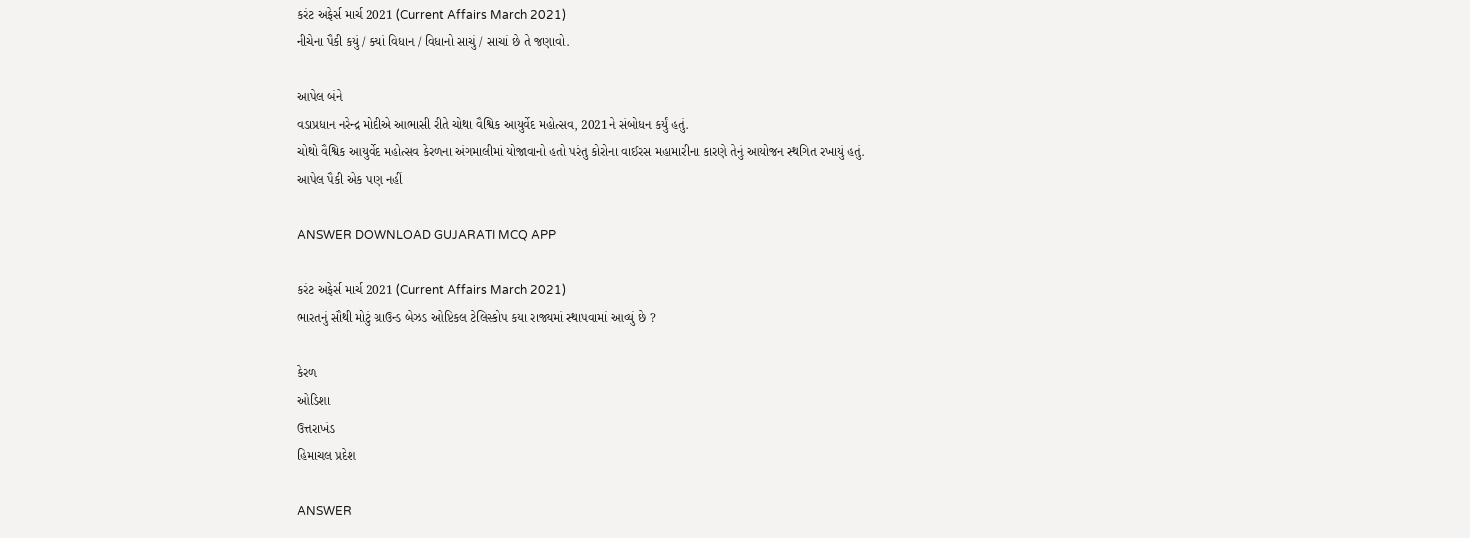કરંટ અફેર્સ માર્ચ 2021 (Current Affairs March 2021)
નીચેના પૈકી કયું / ક્યાં વિધાન / વિધાનો સાચું / સાચાં છે તે જણાવો.

આપેલ બંને
વડાપ્રધાન નરેન્દ્ર મોદીએ આભાસી રીતે ચોથા વૈશ્વિક આયુર્વેદ મહોત્સવ, 2021ને સંબોધન કર્યું હતું.
ચોથો વૈશ્વિક આયુર્વેદ મહોત્સવ કેરળના અંગમાલીમાં યોજાવાનો હતો પરંતુ કોરોના વાઈરસ મહામારીના કારણે તેનું આયોજન સ્થગિત રખાયું હતું.
આપેલ પૈકી એક પણ નહીં

ANSWER DOWNLOAD GUJARATI MCQ APP

કરંટ અફેર્સ માર્ચ 2021 (Current Affairs March 2021)
ભારતનું સૌથી મોટું ગ્રાઉન્ડ બેઝડ ઓપ્ટિકલ ટેલિસ્કોપ કયા રાજ્યમાં સ્થાપવામાં આવ્યું છે ?

કેરળ
ઓડિશા
ઉત્તરાખંડ
હિમાચલ પ્રદેશ

ANSWER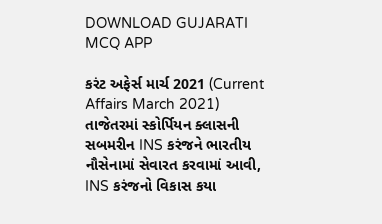DOWNLOAD GUJARATI MCQ APP

કરંટ અફેર્સ માર્ચ 2021 (Current Affairs March 2021)
તાજેતરમાં સ્કોર્પિયન ક્લાસની સબમરીન INS કરંજને ભારતીય નૌસેનામાં સેવારત કરવામાં આવી, INS કરંજનો વિકાસ કયા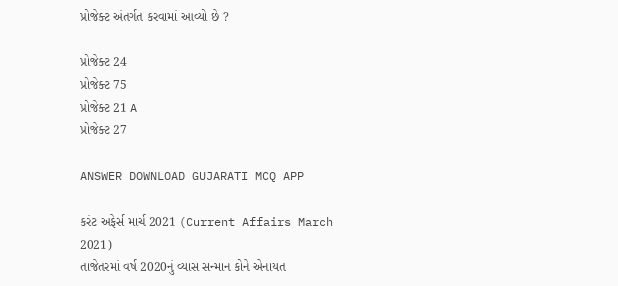પ્રોજેક્ટ અંતર્ગત કરવામાં આવ્યો છે ?

પ્રોજેક્ટ 24
પ્રોજેક્ટ 75
પ્રોજેક્ટ 21 A
પ્રોજેક્ટ 27

ANSWER DOWNLOAD GUJARATI MCQ APP

કરંટ અફેર્સ માર્ચ 2021 (Current Affairs March 2021)
તાજેતરમાં વર્ષ 2020નું વ્યાસ સન્માન કોને એનાયત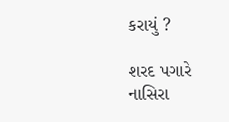કરાયું ?

શરદ પગારે
નાસિરા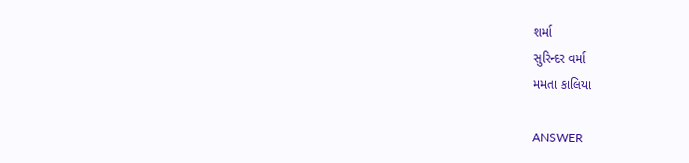શર્મા
સુરિન્દર વર્મા
મમતા કાલિયા

ANSWER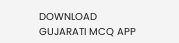DOWNLOAD GUJARATI MCQ APP